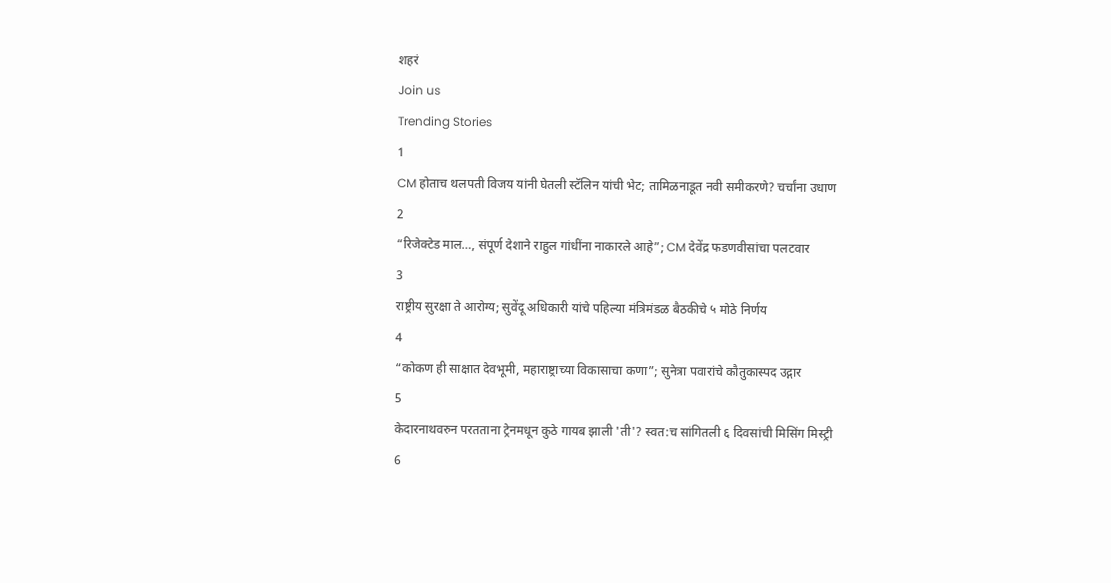शहरं
Join us
Trending Stories
1
CM होताच थलपती विजय यांनी घेतली स्टॅलिन यांची भेट; तामिळनाडूत नवी समीकरणे? चर्चांना उधाण
2
“रिजेक्टेड माल…, संपूर्ण देशाने राहुल गांधींना नाकारले आहे”; CM देवेंद्र फडणवीसांचा पलटवार
3
राष्ट्रीय सुरक्षा ते आरोग्य; सुवेंदू अधिकारी यांचे पहिल्या मंत्रिमंडळ बैठकीचे ५ मोठे निर्णय
4
“कोकण ही साक्षात देवभूमी, महाराष्ट्राच्या विकासाचा कणा”; सुनेत्रा पवारांचे कौतुकास्पद उद्गार
5
केदारनाथवरुन परतताना ट्रेनमधून कुठे गायब झाली 'ती'? स्वत:च सांगितली ६ दिवसांची मिसिंग मिस्ट्री
6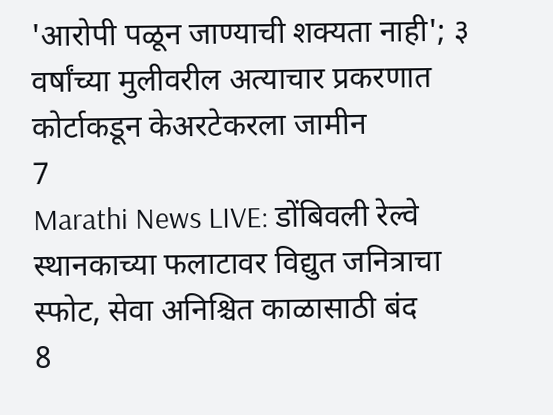'आरोपी पळून जाण्याची शक्यता नाही'; ३ वर्षांच्या मुलीवरील अत्याचार प्रकरणात कोर्टाकडून केअरटेकरला जामीन
7
Marathi News LIVE: डोंबिवली रेल्वे स्थानकाच्या फलाटावर विद्युत जनित्राचा स्फोट, सेवा अनिश्चित काळासाठी बंद
8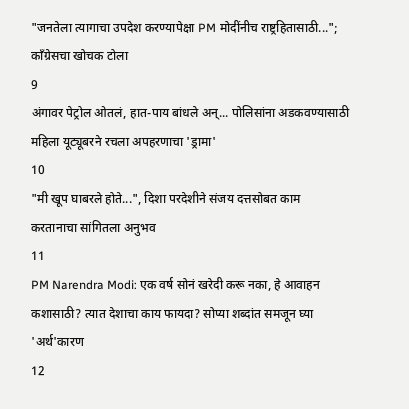"जनतेला त्यागाचा उपदेश करण्यापेक्षा PM मोदींनीच राष्ट्रहितासाठी..."; काँग्रेसचा खोचक टोला
9
अंगावर पेट्रोल ओतलं, हात-पाय बांधले अन्... पोलिसांना अडकवण्यासाठी महिला यूट्यूबरने रचला अपहरणाचा 'ड्रामा'
10
"मी खूप घाबरले होते...", दिशा परदेशीने संजय दत्तसोबत काम करतानाचा सांगितला अनुभव
11
PM Narendra Modi: एक वर्ष सोनं खरेदी करू नका, हे आवाहन कशासाठी? त्यात देशाचा काय फायदा? सोप्या शब्दांत समजून घ्या 'अर्थ'कारण
12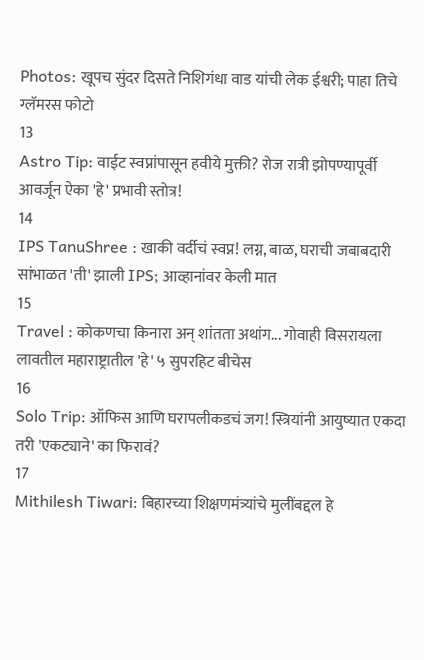Photos: खूपच सुंदर दिसते निशिगंधा वाड यांची लेक ईश्वरी; पाहा तिचे ग्लॅमरस फोटो
13
Astro Tip: वाईट स्वप्नांपासून हवीये मुक्ती? रोज रात्री झोपण्यापूर्वी आवर्जून ऐका 'हे' प्रभावी स्तोत्र!
14
IPS TanuShree : खाकी वर्दीचं स्वप्न! लग्न, बाळ, घराची जबाबदारी सांभाळत 'ती' झाली IPS; आव्हानांवर केली मात
15
Travel : कोकणचा किनारा अन् शांतता अथांग... गोवाही विसरायला लावतील महाराष्ट्रातील 'हे' ५ सुपरहिट बीचेस
16
Solo Trip: ऑफिस आणि घरापलीकडचं जग! स्त्रियांनी आयुष्यात एकदा तरी 'एकट्याने' का फिरावं?
17
Mithilesh Tiwari: बिहारच्या शिक्षणमंत्र्यांचे मुलींबद्दल हे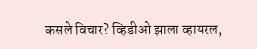कसले विचार? व्हिडीओ झाला व्हायरल,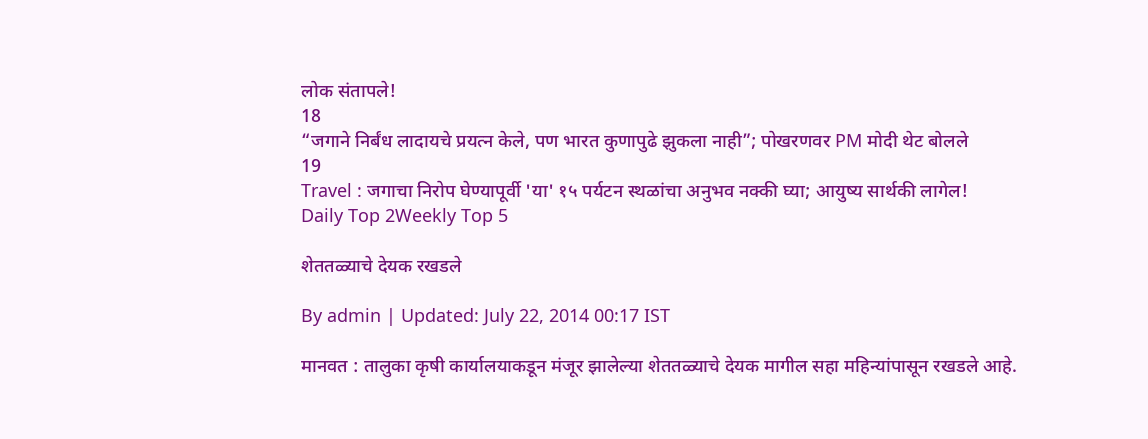लोक संतापले!
18
“जगाने निर्बंध लादायचे प्रयत्न केले, पण भारत कुणापुढे झुकला नाही”; पोखरणवर PM मोदी थेट बोलले
19
Travel : जगाचा निरोप घेण्यापूर्वी 'या' १५ पर्यटन स्थळांचा अनुभव नक्की घ्या; आयुष्य सार्थकी लागेल!
Daily Top 2Weekly Top 5

शेततळ्याचे देयक रखडले

By admin | Updated: July 22, 2014 00:17 IST

मानवत : तालुका कृषी कार्यालयाकडून मंजूर झालेल्या शेततळ्याचे देयक मागील सहा महिन्यांपासून रखडले आहे.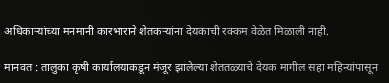अधिकाऱ्यांच्या मनमानी कारभाराने शेतकऱ्यांना देयकाची रक्कम वेळेत मिळाली नाही.

मानवत : तालुका कृषी कार्यालयाकडून मंजूर झालेल्या शेततळ्याचे देयक मागील सहा महिन्यांपासून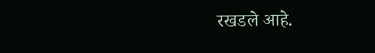रखडले आहे.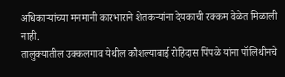अधिकाऱ्यांच्या मनमानी कारभाराने शेतकऱ्यांना देयकाची रक्कम वेळेत मिळाली नाही.
तालुक्यातील उक्कलगाव येथील कौशल्याबाई रोहिदास पिंपळे यांना पॉलिथीनचे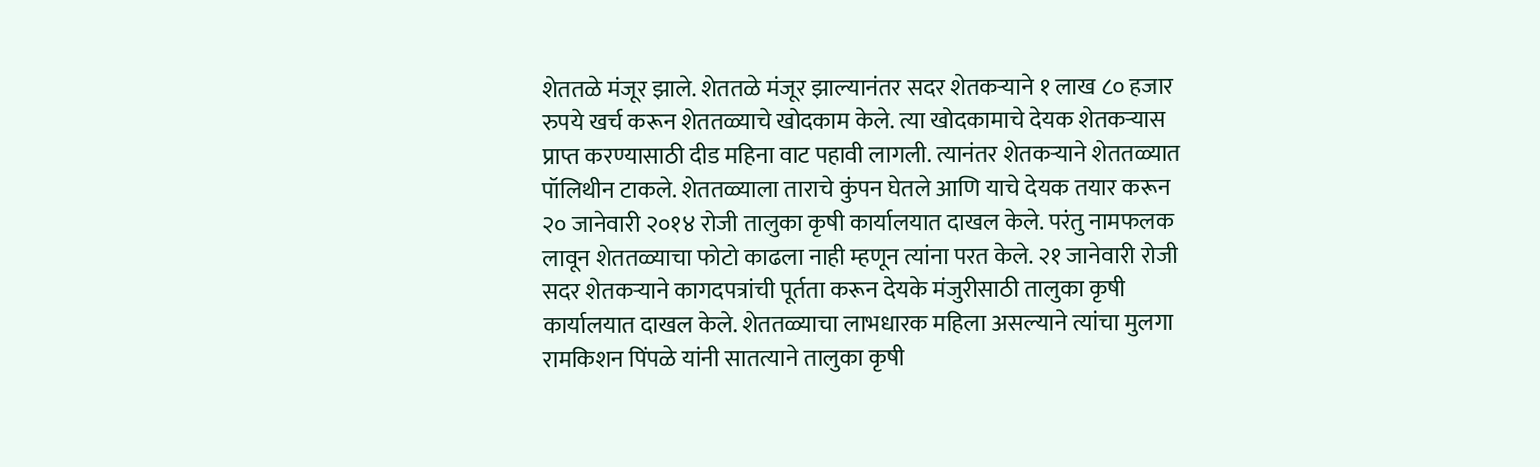शेततळे मंजूर झाले. शेततळे मंजूर झाल्यानंतर सदर शेतकऱ्याने १ लाख ८० हजार रुपये खर्च करून शेततळ्याचे खोदकाम केले. त्या खोदकामाचे देयक शेतकऱ्यास प्राप्त करण्यासाठी दीड महिना वाट पहावी लागली. त्यानंतर शेतकऱ्याने शेततळ्यात पॉलिथीन टाकले. शेततळ्याला ताराचे कुंपन घेतले आणि याचे देयक तयार करून २० जानेवारी २०१४ रोजी तालुका कृषी कार्यालयात दाखल केले. परंतु नामफलक लावून शेततळ्याचा फोटो काढला नाही म्हणून त्यांना परत केले. २१ जानेवारी रोजी सदर शेतकऱ्याने कागदपत्रांची पूर्तता करून देयके मंजुरीसाठी तालुका कृषी कार्यालयात दाखल केले. शेततळ्याचा लाभधारक महिला असल्याने त्यांचा मुलगा रामकिशन पिंपळे यांनी सातत्याने तालुका कृषी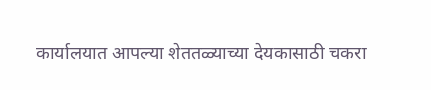कार्यालयात आपल्या शेततळ्याच्या देयकासाठी चकरा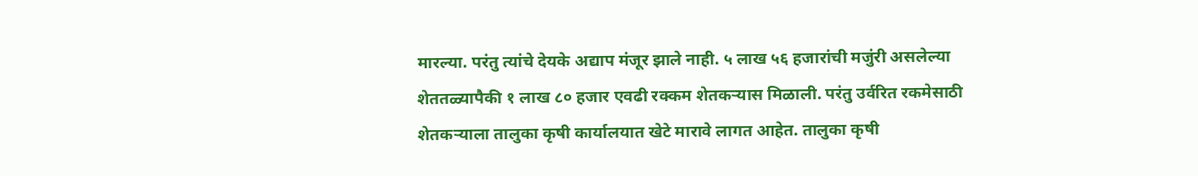मारल्या. परंतु त्यांचे देयके अद्याप मंजूर झाले नाही. ५ लाख ५६ हजारांची मजुंरी असलेल्या शेततळ्यापैकी १ लाख ८० हजार एवढी रक्कम शेतकऱ्यास मिळाली. परंतु उर्वरित रकमेसाठी शेतकऱ्याला तालुका कृषी कार्यालयात खेटे मारावे लागत आहेत. तालुका कृषी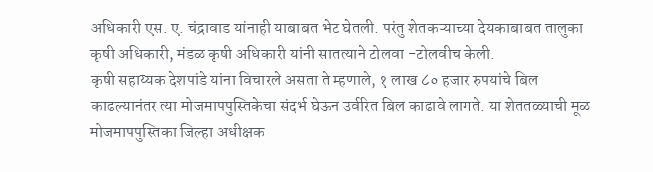अधिकारी एस. ए. चंद्रावाड यांनाही याबाबत भेट घेतली. परंतु शेतकऱ्याच्या देयकाबाबत तालुका कृषी अधिकारी, मंडळ कृषी अधिकारी यांनी सातत्याने टोलवा -टोलवीच केली.
कृषी सहाय्यक देशपांडे यांना विचारले असता ते म्हणाले, १ लाख ८० हजार रुपयांचे बिल काढल्यानंतर त्या मोजमापपुस्तिकेचा संदर्भ घेऊन उर्वरित बिल काढावे लागते. या शेततळ्याची मूळ मोजमापपुस्तिका जिल्हा अधीक्षक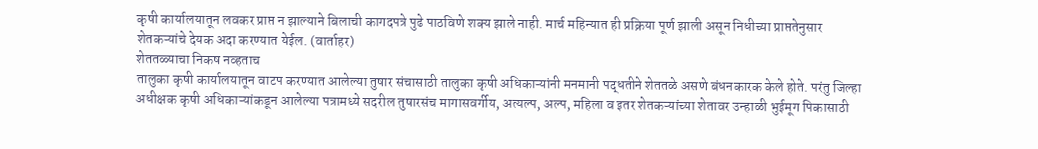कृषी कार्यालयातून लवकर प्राप्त न झाल्याने बिलाची कागदपत्रे पुढे पाठविणे शक्य झाले नाही. मार्च महिन्यात ही प्रक्रिया पूर्ण झाली असून निधीच्या प्राप्ततेनुसार शेतकऱ्यांचे देयक अदा करण्यात येईल. (वार्ताहर)
शेततळ्याचा निकष नव्हताच
तालुका कृषी कार्यालयातून वाटप करण्यात आलेल्या तुषार संचासाठी तालुका कृषी अधिकाऱ्यांनी मनमानी पद्धतीने शेततळे असणे बंधनकारक केले होते. परंतु जिल्हा अधीक्षक कृषी अधिकाऱ्यांकडून आलेल्या पत्रामध्ये सदरील तुषारसंच मागासवर्गीय, अत्यल्प, अल्प, महिला व इतर शेतकऱ्यांच्या शेतावर उन्हाळी भुईमूग पिकासाठी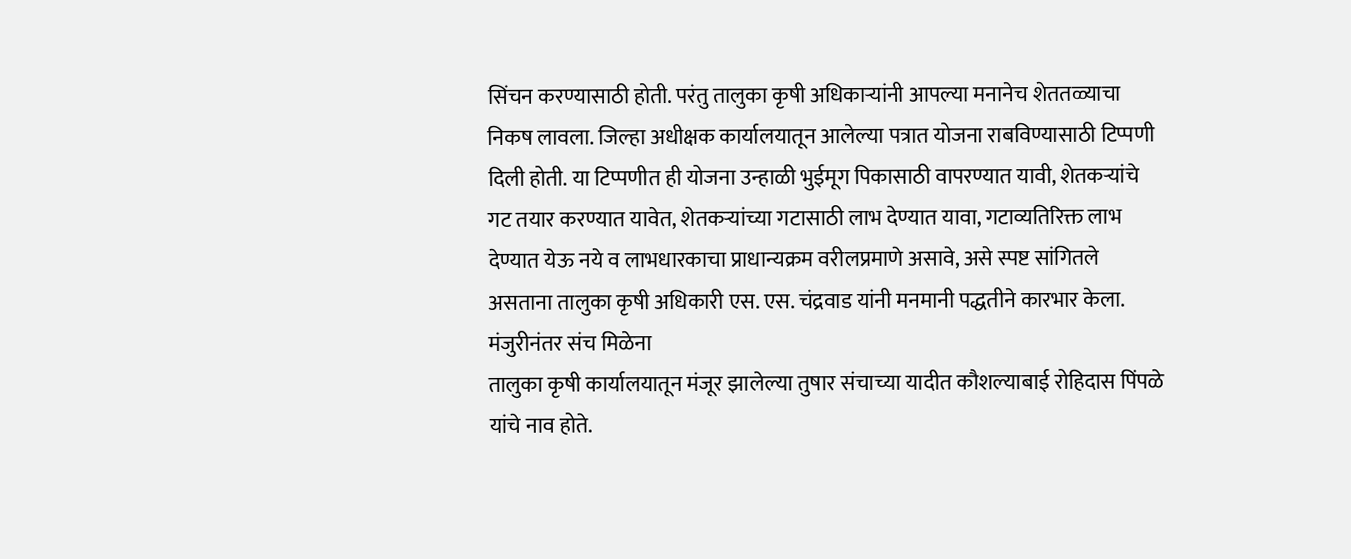सिंचन करण्यासाठी होती. परंतु तालुका कृषी अधिकाऱ्यांनी आपल्या मनानेच शेततळ्याचा निकष लावला. जिल्हा अधीक्षक कार्यालयातून आलेल्या पत्रात योजना राबविण्यासाठी टिप्पणी दिली होती. या टिप्पणीत ही योजना उन्हाळी भुईमूग पिकासाठी वापरण्यात यावी, शेतकऱ्यांचे गट तयार करण्यात यावेत, शेतकऱ्यांच्या गटासाठी लाभ देण्यात यावा, गटाव्यतिरिक्त लाभ देण्यात येऊ नये व लाभधारकाचा प्राधान्यक्रम वरीलप्रमाणे असावे, असे स्पष्ट सांगितले असताना तालुका कृषी अधिकारी एस. एस. चंद्रवाड यांनी मनमानी पद्धतीने कारभार केला.
मंजुरीनंतर संच मिळेना
तालुका कृषी कार्यालयातून मंजूर झालेल्या तुषार संचाच्या यादीत कौशल्याबाई रोहिदास पिंपळे यांचे नाव होते.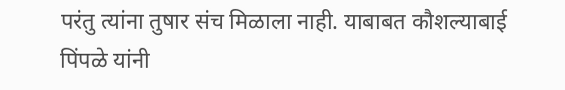परंतु त्यांना तुषार संच मिळाला नाही. याबाबत कौशल्याबाई पिंपळे यांनी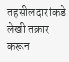तहसीलदारांकडे लेखी तक्रार करून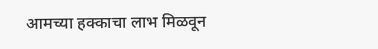आमच्या हक्काचा लाभ मिळवून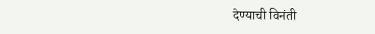देण्याची विनंती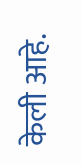केली आहे.